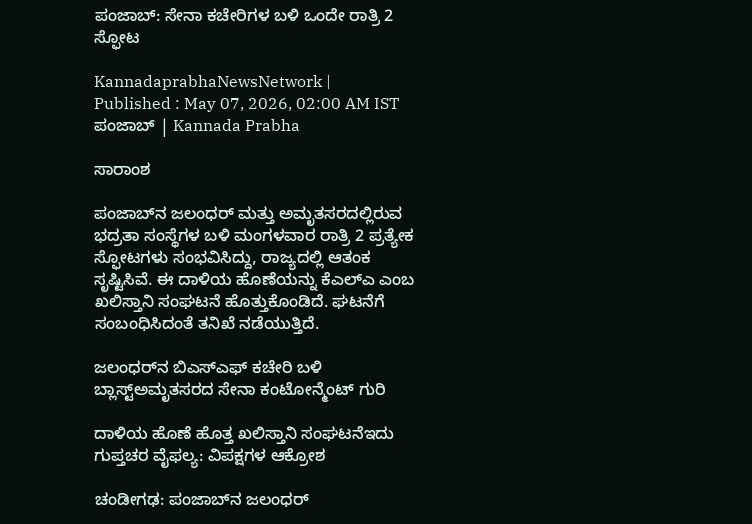ಪಂಜಾಬ್‌: ಸೇನಾ ಕಚೇರಿಗಳ ಬಳಿ ಒಂದೇ ರಾತ್ರಿ 2 ಸ್ಫೋಟ

KannadaprabhaNewsNetwork |
Published : May 07, 2026, 02:00 AM IST
ಪಂಜಾಬ್‌ | Kannada Prabha

ಸಾರಾಂಶ

ಪಂಜಾಬ್‌ನ ಜಲಂಧರ್‌ ಮತ್ತು ಅಮೃತಸರದಲ್ಲಿರುವ ಭದ್ರತಾ ಸಂಸ್ಥೆಗಳ ಬಳಿ ಮಂಗಳವಾರ ರಾತ್ರಿ 2 ಪ್ರತ್ಯೇಕ ಸ್ಫೋಟಗಳು ಸಂಭವಿಸಿದ್ದು, ರಾಜ್ಯದಲ್ಲಿ ಆತಂಕ ಸೃಷ್ಟಿಸಿವೆ. ಈ ದಾಳಿಯ ಹೊಣೆಯನ್ನು ಕೆಎಲ್‌ಎ ಎಂಬ ಖಲಿಸ್ತಾನಿ ಸಂಘಟನೆ ಹೊತ್ತುಕೊಂಡಿದೆ. ಘಟನೆಗೆ ಸಂಬಂಧಿಸಿದಂತೆ ತನಿಖೆ ನಡೆಯುತ್ತಿದೆ.

ಜಲಂಧರ್‌ನ ಬಿಎಸ್‌ಎಫ್‌ ಕಚೇರಿ ಬಳಿ ಬ್ಲಾಸ್ಟ್‌ಅಮೃತಸರದ ಸೇನಾ ಕಂಟೋನ್ಮೆಂಟ್‌ ಗುರಿ

ದಾಳಿಯ ಹೊಣೆ ಹೊತ್ತ ಖಲಿಸ್ತಾನಿ ಸಂಘಟನೆಇದು ಗುಪ್ತಚರ ವೈಫಲ್ಯ: ವಿಪಕ್ಷಗಳ ಆಕ್ರೋಶ

ಚಂಡೀಗಢ: ಪಂಜಾಬ್‌ನ ಜಲಂಧರ್‌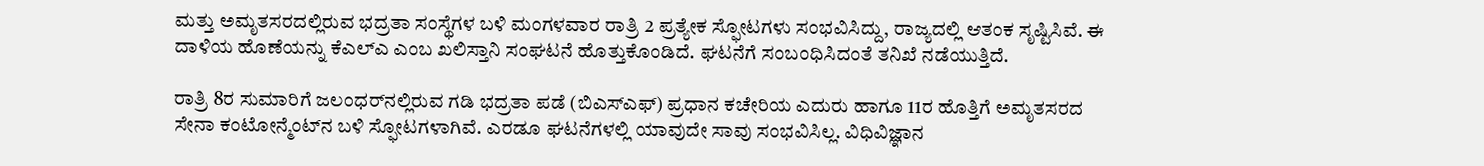ಮತ್ತು ಅಮೃತಸರದಲ್ಲಿರುವ ಭದ್ರತಾ ಸಂಸ್ಥೆಗಳ ಬಳಿ ಮಂಗಳವಾರ ರಾತ್ರಿ 2 ಪ್ರತ್ಯೇಕ ಸ್ಫೋಟಗಳು ಸಂಭವಿಸಿದ್ದು, ರಾಜ್ಯದಲ್ಲಿ ಆತಂಕ ಸೃಷ್ಟಿಸಿವೆ. ಈ ದಾಳಿಯ ಹೊಣೆಯನ್ನು ಕೆಎಲ್‌ಎ ಎಂಬ ಖಲಿಸ್ತಾನಿ ಸಂಘಟನೆ ಹೊತ್ತುಕೊಂಡಿದೆ. ಘಟನೆಗೆ ಸಂಬಂಧಿಸಿದಂತೆ ತನಿಖೆ ನಡೆಯುತ್ತಿದೆ.

ರಾತ್ರಿ 8ರ ಸುಮಾರಿಗೆ ಜಲಂಧರ್‌ನಲ್ಲಿರುವ ಗಡಿ ಭದ್ರತಾ ಪಡೆ (ಬಿಎಸ್‌ಎಫ್‌) ಪ್ರಧಾನ ಕಚೇರಿಯ ಎದುರು ಹಾಗೂ 11ರ ಹೊತ್ತಿಗೆ ಅಮೃತಸರದ ಸೇನಾ ಕಂಟೋನ್ಮೆಂಟ್‌ನ ಬಳಿ ಸ್ಫೋಟಗಳಾಗಿವೆ. ಎರಡೂ ಘಟನೆಗಳಲ್ಲಿ ಯಾವುದೇ ಸಾವು ಸಂಭವಿಸಿಲ್ಲ. ವಿಧಿವಿಜ್ಞಾನ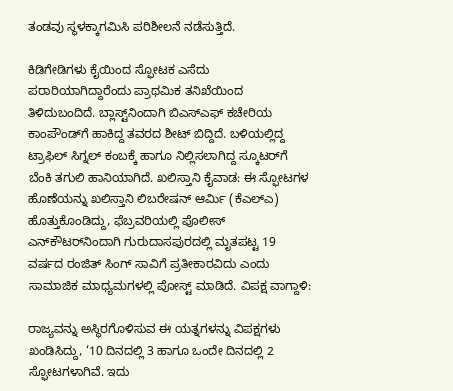ತಂಡವು ಸ್ಥಳಕ್ಕಾಗಮಿಸಿ ಪರಿಶೀಲನೆ ನಡೆಸುತ್ತಿದೆ.

ಕಿಡಿಗೇಡಿಗಳು ಕೈಯಿಂದ ಸ್ಫೋಟಕ ಎಸೆದು ಪರಾರಿಯಾಗಿದ್ದಾರೆಂದು ಪ್ರಾಥಮಿಕ ತನಿಖೆಯಿಂದ ತಿಳಿದುಬಂದಿದೆ. ಬ್ಲಾಸ್ಟ್‌ನಿಂದಾಗಿ ಬಿಎಸ್‌ಎಫ್‌ ಕಚೇರಿಯ ಕಾಂಪೌಂಡ್‌ಗೆ ಹಾಕಿದ್ದ ತವರದ ಶೀಟ್‌ ಬಿದ್ದಿದೆ. ಬಳಿಯಲ್ಲಿದ್ದ ಟ್ರಾಫಿಲ್‌ ಸಿಗ್ನಲ್‌ ಕಂಬಕ್ಕೆ ಹಾಗೂ ನಿಲ್ಲಿಸಲಾಗಿದ್ದ ಸ್ಕೂಟರ್‌ಗೆ ಬೆಂಕಿ ತಗುಲಿ ಹಾನಿಯಾಗಿದೆ. ಖಲಿಸ್ತಾನಿ ಕೈವಾಡ: ಈ ಸ್ಫೋಟಗಳ ಹೊಣೆಯನ್ನು ಖಲಿಸ್ತಾನಿ ಲಿಬರೇಷನ್‌ ಆರ್ಮಿ (ಕೆಎಲ್‌ಎ) ಹೊತ್ತುಕೊಂಡಿದ್ದು, ಫೆಬ್ರವರಿಯಲ್ಲಿ ಪೊಲೀಸ್‌ ಎನ್‌ಕೌಟರ್‌ನಿಂದಾಗಿ ಗುರುದಾಸಪುರದಲ್ಲಿ ಮೃತಪಟ್ಟ 19 ವರ್ಷದ ರಂಜಿತ್‌ ಸಿಂಗ್‌ ಸಾವಿಗೆ ಪ್ರತೀಕಾರವಿದು ಎಂದು ಸಾಮಾಜಿಕ ಮಾಧ್ಯಮಗಳಲ್ಲಿ ಪೋಸ್ಟ್‌ ಮಾಡಿದೆ. ವಿಪಕ್ಷ ವಾಗ್ದಾಳಿ:

ರಾಜ್ಯವನ್ನು ಅಸ್ಥಿರಗೊಳಿಸುವ ಈ ಯತ್ನಗಳನ್ನು ವಿಪಕ್ಷಗಳು ಖಂಡಿಸಿದ್ದು, ‘10 ದಿನದಲ್ಲಿ 3 ಹಾಗೂ ಒಂದೇ ದಿನದಲ್ಲಿ 2 ಸ್ಫೋಟಗಳಾಗಿವೆ. ಇದು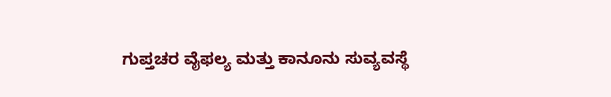ಗುಪ್ತಚರ ವೈಫಲ್ಯ ಮತ್ತು ಕಾನೂನು ಸುವ್ಯವಸ್ಥೆ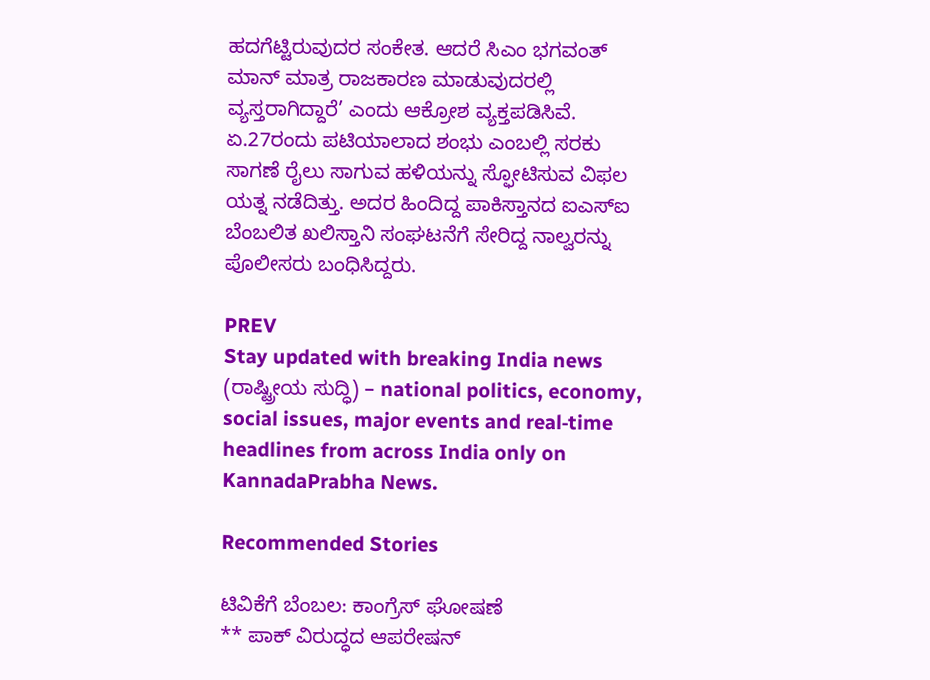ಹದಗೆಟ್ಟಿರುವುದರ ಸಂಕೇತ. ಆದರೆ ಸಿಎಂ ಭಗವಂತ್‌ ಮಾನ್‌ ಮಾತ್ರ ರಾಜಕಾರಣ ಮಾಡುವುದರಲ್ಲಿ ವ್ಯಸ್ತರಾಗಿದ್ದಾರೆ’ ಎಂದು ಆಕ್ರೋಶ ವ್ಯಕ್ತಪಡಿಸಿವೆ. ಏ.27ರಂದು ಪಟಿಯಾಲಾದ ಶಂಭು ಎಂಬಲ್ಲಿ ಸರಕು ಸಾಗಣೆ ರೈಲು ಸಾಗುವ ಹಳಿಯನ್ನು ಸ್ಫೋಟಿಸುವ ವಿಫಲ ಯತ್ನ ನಡೆದಿತ್ತು. ಅದರ ಹಿಂದಿದ್ದ ಪಾಕಿಸ್ತಾನದ ಐಎಸ್‌ಐ ಬೆಂಬಲಿತ ಖಲಿಸ್ತಾನಿ ಸಂಘಟನೆಗೆ ಸೇರಿದ್ದ ನಾಲ್ವರನ್ನು ಪೊಲೀಸರು ಬಂಧಿಸಿದ್ದರು.

PREV
Stay updated with breaking India news (ರಾಷ್ಟ್ರೀಯ ಸುದ್ಧಿ) – national politics, economy, social issues, major events and real‑time headlines from across India only on KannadaPrabha News.

Recommended Stories

ಟಿವಿಕೆಗೆ ಬೆಂಬಲ: ಕಾಂಗ್ರೆಸ್ ಘೋಷಣೆ
** ಪಾಕ್‌ ವಿರುದ್ಧದ ಆಪರೇಷನ್‌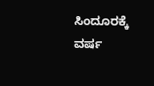ಸಿಂದೂರಕ್ಕೆ ವರ್ಷ